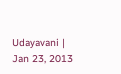Udayavani | Jan 23, 2013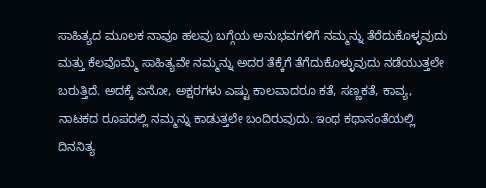ಸಾಹಿತ್ಯದ ಮೂಲಕ ನಾವೂ ಹಲವು ಬಗ್ಗೆಯ ಅನುಭವಗಳಿಗೆ ನಮ್ಮನ್ನು ತೆರೆದುಕೊಳ್ಳವುದು ಮತ್ತು ಕೆಲವೊಮ್ಮೆ ಸಾಹಿತ್ಯವೇ ನಮ್ಮನ್ನು ಅದರ ತೆಕ್ಕೆಗೆ ತೆಗೆದುಕೊಳ್ಳುವುದು ನಡೆಯುತ್ತಲೇ ಬರುತ್ತಿದೆ. ಅದಕ್ಕೆ ಏನೋ, ಅಕ್ಷರಗಳು ಎಷ್ಟು ಕಾಲವಾದರೂ ಕತೆ, ಸಣ್ಣಕತೆ, ಕಾವ್ಯ, ನಾಟಕದ ರೂಪದಲ್ಲಿ ನಮ್ಮನ್ನು ಕಾಡುತ್ತಲೇ ಬಂದಿರುವುದು. ಇಂಥ ಕಥಾಸಂತೆಯಲ್ಲಿ ದಿನನಿತ್ಯ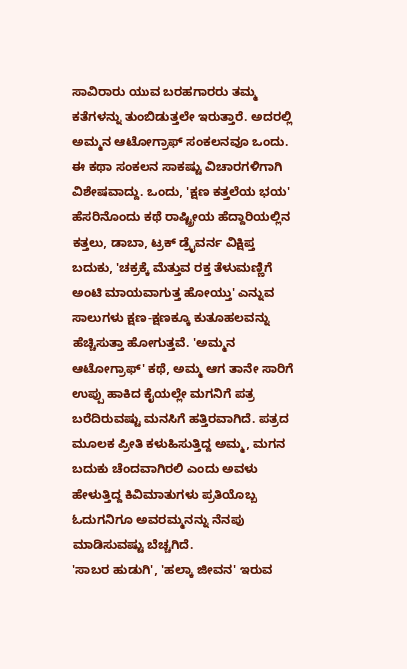ಸಾವಿರಾರು ಯುವ ಬರಹಗಾರರು ತಮ್ಮ ಕತೆಗಳನ್ನು ತುಂಬಿಡುತ್ತಲೇ ಇರುತ್ತಾರೆ. ಅದರಲ್ಲಿ ಅಮ್ಮನ ಆಟೋಗ್ರಾಫ್ ಸಂಕಲನವೂ ಒಂದು.
ಈ ಕಥಾ ಸಂಕಲನ ಸಾಕಷ್ಟು ವಿಚಾರಗಳಿಗಾಗಿ ವಿಶೇಷವಾದ್ದು. ಒಂದು, 'ಕ್ಷಣ ಕತ್ತಲೆಯ ಭಯ' ಹೆಸರಿನೊಂದು ಕಥೆ ರಾಷ್ಟ್ರೀಯ ಹೆದ್ದಾರಿಯಲ್ಲಿನ ಕತ್ತಲು, ಡಾಬಾ, ಟ್ರಕ್ ಡ್ರೈವರ್ನ ವಿಕ್ಷಿಪ್ತ ಬದುಕು, 'ಚಕ್ರಕ್ಕೆ ಮೆತ್ತುವ ರಕ್ತ ತೆಳುಮಣ್ಣಿಗೆ ಅಂಟಿ ಮಾಯವಾಗುತ್ತ ಹೋಯ್ತು' ಎನ್ನುವ ಸಾಲುಗಳು ಕ್ಷಣ-ಕ್ಷಣಕ್ಕೂ ಕುತೂಹಲವನ್ನು ಹೆಚ್ಚಿಸುತ್ತಾ ಹೋಗುತ್ತವೆ. 'ಅಮ್ಮನ ಆಟೋಗ್ರಾಫ್' ಕಥೆ, ಅಮ್ಮ ಆಗ ತಾನೇ ಸಾರಿಗೆ ಉಪ್ಪು ಹಾಕಿದ ಕೈಯಲ್ಲೇ ಮಗನಿಗೆ ಪತ್ರ ಬರೆದಿರುವಷ್ಟು ಮನಸಿಗೆ ಹತ್ತಿರವಾಗಿದೆ. ಪತ್ರದ ಮೂಲಕ ಪ್ರೀತಿ ಕಳುಹಿಸುತ್ತಿದ್ದ ಅಮ್ಮ, ಮಗನ ಬದುಕು ಚೆಂದವಾಗಿರಲಿ ಎಂದು ಅವಳು ಹೇಳುತ್ತಿದ್ದ ಕಿವಿಮಾತುಗಳು ಪ್ರತಿಯೊಬ್ಬ ಓದುಗನಿಗೂ ಅವರಮ್ಮನನ್ನು ನೆನಪು ಮಾಡಿಸುವಷ್ಟು ಬೆಚ್ಚಗಿದೆ.
'ಸಾಬರ ಹುಡುಗಿ', 'ಹಲ್ಕಾ ಜೀವನ' ಇರುವ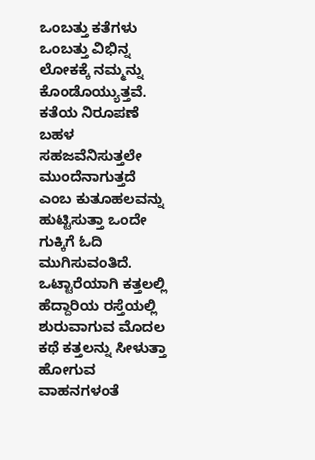ಒಂಬತ್ತು ಕತೆಗಳು ಒಂಬತ್ತು ವಿಭಿನ್ನ ಲೋಕಕ್ಕೆ ನಮ್ಮನ್ನು ಕೊಂಡೊಯ್ಯುತ್ತವೆ. ಕತೆಯ ನಿರೂಪಣೆ ಬಹಳ ಸಹಜವೆನಿಸುತ್ತಲೇ ಮುಂದೆನಾಗುತ್ತದೆ ಎಂಬ ಕುತೂಹಲವನ್ನು ಹುಟ್ಟಿಸುತ್ತಾ ಒಂದೇ ಗುಕ್ಕಿಗೆ ಓದಿ ಮುಗಿಸುವಂತಿದೆ. ಒಟ್ಟಾರೆಯಾಗಿ ಕತ್ತಲಲ್ಲಿ ಹೆದ್ದಾರಿಯ ರಸ್ತೆಯಲ್ಲಿ ಶುರುವಾಗುವ ಮೊದಲ ಕಥೆ ಕತ್ತಲನ್ನು ಸೀಳುತ್ತಾ ಹೋಗುವ ವಾಹನಗಳಂತೆ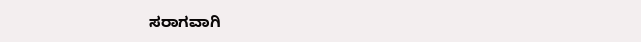ಸರಾಗವಾಗಿ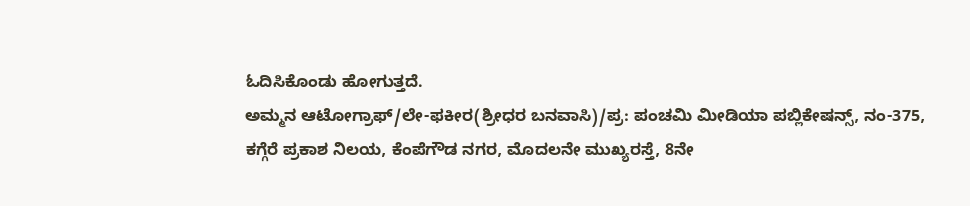ಓದಿಸಿಕೊಂಡು ಹೋಗುತ್ತದೆ.
ಅಮ್ಮನ ಆಟೋಗ್ರಾಫ್/ಲೇ-ಫಕೀರ(ಶ್ರೀಧರ ಬನವಾಸಿ)/ಪ್ರ: ಪಂಚಮಿ ಮೀಡಿಯಾ ಪಬ್ಲಿಕೇಷನ್ಸ್, ನಂ-375, ಕಗ್ಗೆರೆ ಪ್ರಕಾಶ ನಿಲಯ, ಕೆಂಪೆಗೌಡ ನಗರ, ಮೊದಲನೇ ಮುಖ್ಯರಸ್ತೆ, 8ನೇ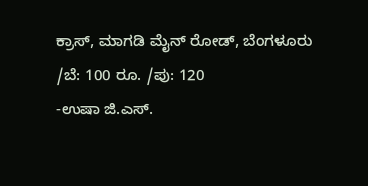ಕ್ರಾಸ್, ಮಾಗಡಿ ಮೈನ್ ರೋಡ್, ಬೆಂಗಳೂರು /ಬೆ: 100 ರೂ. /ಪು: 120
-ಉಷಾ ಜಿ.ಎಸ್.